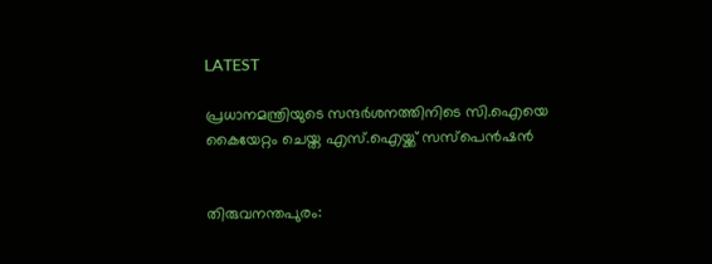LATEST

പ്രധാനമന്ത്രിയുടെ സന്ദർശനത്തിനിടെ സി.ഐയെ കൈയേറ്റം ചെയ്ത എസ്‌.ഐയ്ക്ക് സസ്‌പെൻഷൻ


തിരുവനന്തപുരം: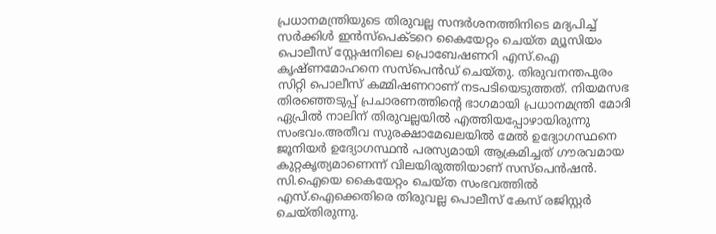പ്രധാനമന്ത്രിയുടെ തിരുവല്ല സന്ദർശനത്തിനിടെ മദ്യപിച്ച് സർക്കിൾ ഇൻസ്‌പെക്ടറെ കൈയേറ്റം ചെയ്ത മ്യൂസിയം പൊലീസ് സ്റ്റേഷനിലെ പ്രൊബേഷണറി എസ്‌.ഐ കൃഷ്ണമോഹനെ സസ്‌പെൻഡ് ചെയ്തു. തിരുവനന്തപുരം സിറ്റി പൊലീസ് കമ്മിഷണറാണ് നടപടിയെടുത്തത്. നിയമസഭ തിരഞ്ഞെടുപ്പ് പ്രചാരണത്തിന്റെ ഭാഗമായി പ്രധാനമന്ത്രി മോദി ഏപ്രിൽ നാലിന് തിരുവല്ലയിൽ എത്തിയപ്പോഴായിരുന്നു സംഭവം.അതീവ സുരക്ഷാമേഖലയിൽ മേൽ ഉദ്യോഗസ്ഥനെ ജൂനിയർ ഉദ്യോഗസ്ഥൻ പരസ്യമായി ആക്രമിച്ചത് ഗൗരവമായ കുറ്റകൃത്യമാണെന്ന് വിലയിരുത്തിയാണ് സസ്‌പെൻഷൻ. സി.ഐയെ കൈയേറ്റം ചെയ്ത സംഭവത്തിൽ എസ്.ഐക്കെതിരെ തിരുവല്ല പൊലീസ് കേസ് രജിസ്റ്റർ ചെയ്തിരുന്നു.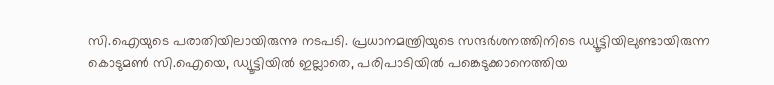സി.ഐയുടെ പരാതിയിലായിരുന്നു നടപടി. പ്രധാനമന്ത്രിയുടെ സന്ദർശനത്തിനിടെ ഡ്യൂട്ടിയിലുണ്ടായിരുന്ന കൊടുമൺ സി.ഐയെ, ഡ്യൂട്ടിയിൽ ഇല്ലാതെ, പരിപാടിയിൽ പങ്കെടുക്കാനെത്തിയ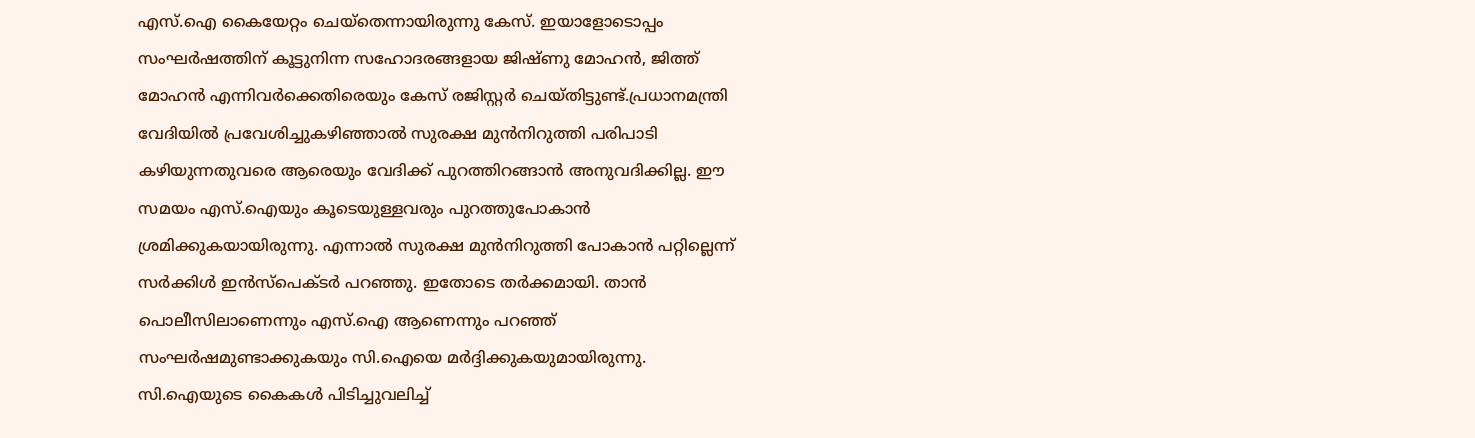എസ്.ഐ കൈയേറ്റം ചെയ്‌തെന്നായിരുന്നു കേസ്. ഇയാളോടൊപ്പം സംഘർഷത്തിന് കൂട്ടുനിന്ന സഹോദരങ്ങളായ ജിഷ്ണു മോഹൻ, ജിത്ത് മോഹൻ എന്നിവർക്കെതിരെയും കേസ് രജിസ്റ്റർ ചെയ്തിട്ടുണ്ട്.പ്രധാനമന്ത്രി വേദിയിൽ പ്രവേശിച്ചുകഴിഞ്ഞാൽ സുരക്ഷ മുൻനിറുത്തി പരിപാടി കഴിയുന്നതുവരെ ആരെയും വേദിക്ക് പുറത്തിറങ്ങാൻ അനുവദിക്കില്ല. ഈ സമയം എസ്.ഐയും കൂടെയുള്ളവരും പുറത്തുപോകാൻ ശ്രമിക്കുകയായിരുന്നു. എന്നാൽ സുരക്ഷ മുൻനിറുത്തി പോകാൻ പറ്റില്ലെന്ന് സർക്കിൾ ഇൻസ്‌പെക്ടർ പറഞ്ഞു. ഇതോടെ തർക്കമായി. താൻ പൊലീസിലാണെന്നും എസ്.ഐ ആണെന്നും പറഞ്ഞ് സംഘർഷമുണ്ടാക്കുകയും സി.ഐയെ മർദ്ദിക്കുകയുമായിരുന്നു. സി.ഐയുടെ കൈകൾ പിടിച്ചുവലിച്ച്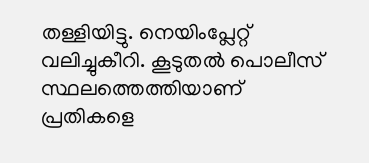തള്ളിയിട്ടു. നെയിംപ്ലേറ്റ് വലിച്ചുകീറി. കൂടുതൽ പൊലീസ് സ്ഥലത്തെത്തിയാണ് പ്രതികളെ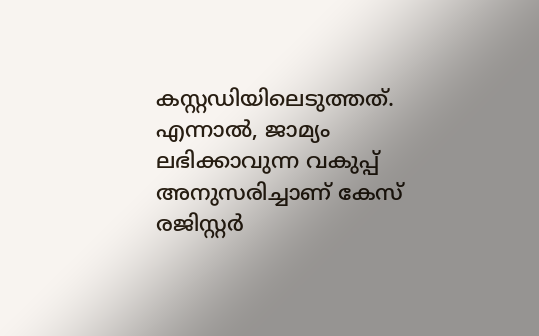കസ്റ്റഡിയിലെടുത്തത്. എന്നാൽ, ജാമ്യം ലഭിക്കാവുന്ന വകുപ്പ് അനുസരിച്ചാണ് കേസ് രജിസ്റ്റർ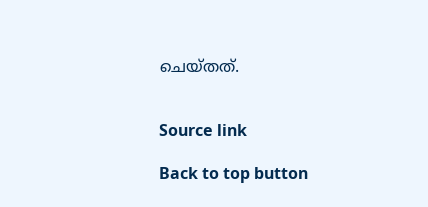ചെയ്തത്.


Source link

Back to top button